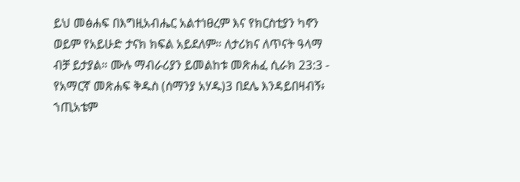ይህ መፅሐፍ በእግዚአብሔር አልተነፀረም እና የክርስቲያን ካኖን ወይም የአይሁድ ታናክ ክፍል አይደለም። ለታሪክና ለጥናት ዓላማ ብቻ ይታያል። ሙሉ ማብራሪያን ይመልከቱ መጽሐፈ ሲራክ 23:3 - የአማርኛ መጽሐፍ ቅዱስ (ሰማንያ አሃዱ)3 በደሌ እንዳይበዛብኝ፥ ኀጢአቴም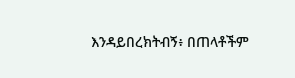እንዳይበረክትብኝ፥ በጠላቶችም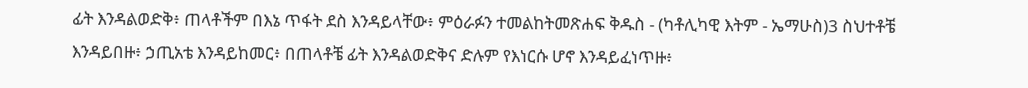ፊት እንዳልወድቅ፥ ጠላቶችም በእኔ ጥፋት ደስ እንዳይላቸው፥ ምዕራፉን ተመልከትመጽሐፍ ቅዱስ - (ካቶሊካዊ እትም - ኤማሁስ)3 ስህተቶቼ እንዳይበዙ፥ ኃጢአቴ እንዳይከመር፥ በጠላቶቼ ፊት እንዳልወድቅና ድሉም የእነርሱ ሆኖ እንዳይፈነጥዙ፥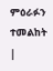ምዕራፉን ተመልከት |